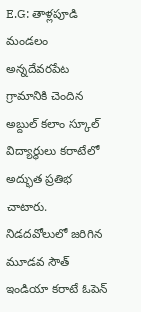E.G: తాళ్లపూడి మండలం అన్నదేవరపేట గ్రామానికి చెందిన అబ్దుల్ కలాం స్కూల్ విద్యార్థులు కరాటేలో అద్భుత ప్రతిభ చాటారు. నిడదవోలులో జరిగిన మూడవ సౌత్ ఇండియా కరాటే ఓపెన్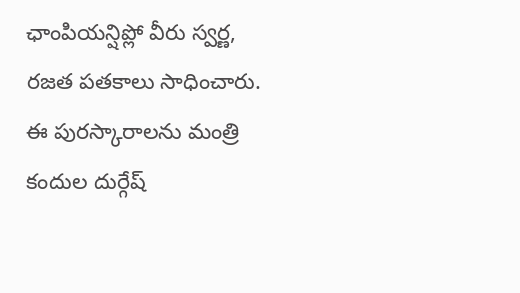ఛాంపియన్షిప్లో వీరు స్వర్ణ, రజత పతకాలు సాధించారు. ఈ పురస్కారాలను మంత్రి కందుల దుర్గేష్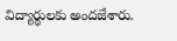విద్యార్థులకు అందజేశారు.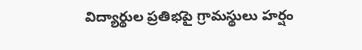విద్యార్థుల ప్రతిభపై గ్రామస్థులు హర్షం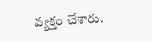వ్యక్తం చేశారు.